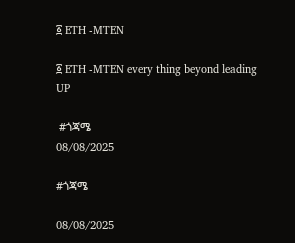፩ ETH -MTEN

፩ ETH -MTEN every thing beyond leading UP

 #ጎጃሜ
08/08/2025

#ጎጃሜ

08/08/2025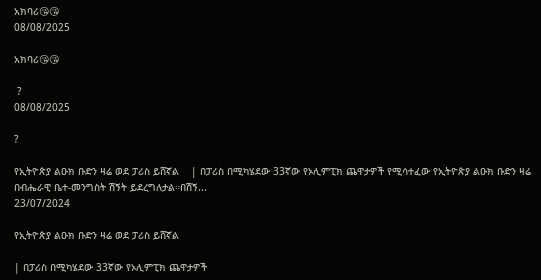አክባሪ😘😘
08/08/2025

አክባሪ😘😘

 ?
08/08/2025

?

የኢትዮጵያ ልዑክ ቡድን ዛሬ ወደ ፓሪስ ይሸኛል    | በፓሪስ በሚካሄደው 33ኛው የኦሊምፒክ ጨዋታዎች የሚሳተፈው የኢትዮጵያ ልዑክ ቡድን ዛሬ በብሔራዊ ቤተ-መንግስት ሽኝት ይደረግለታል።በሽኝ...
23/07/2024

የኢትዮጵያ ልዑክ ቡድን ዛሬ ወደ ፓሪስ ይሸኛል

| በፓሪስ በሚካሄደው 33ኛው የኦሊምፒክ ጨዋታዎች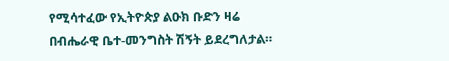የሚሳተፈው የኢትዮጵያ ልዑክ ቡድን ዛሬ በብሔራዊ ቤተ-መንግስት ሽኝት ይደረግለታል።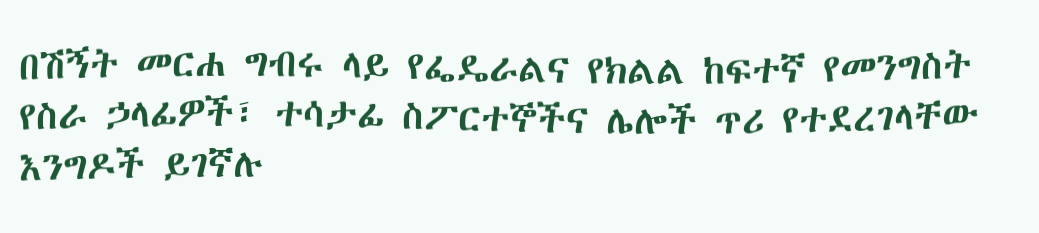በሽኝት መርሐ ግብሩ ላይ የፌዴራልና የክልል ከፍተኛ የመንግስት የስራ ኃላፊዎች፣ ተሳታፊ ስፖርተኞችና ሌሎች ጥሪ የተደረገላቸው እንግዶች ይገኛሉ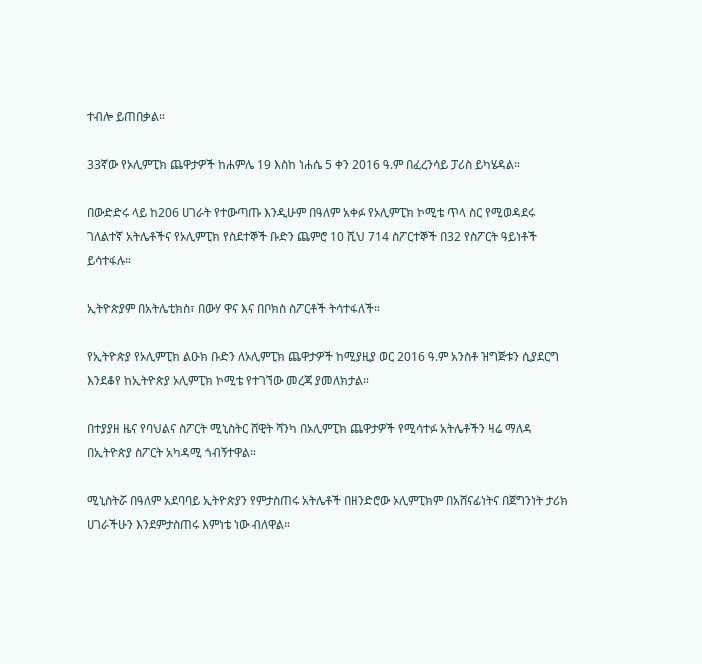ተብሎ ይጠበቃል።

33ኛው የኦሊምፒክ ጨዋታዎች ከሐምሌ 19 እስከ ነሐሴ 5 ቀን 2016 ዓ.ም በፈረንሳይ ፓሪስ ይካሄዳል።

በውድድሩ ላይ ከ206 ሀገራት የተውጣጡ እንዲሁም በዓለም አቀፉ የኦሊምፒክ ኮሚቴ ጥላ ስር የሚወዳደሩ ገለልተኛ አትሌቶችና የኦሊምፒክ የስደተኞች ቡድን ጨምሮ 10 ሺህ 714 ስፖርተኞች በ32 የስፖርት ዓይነቶች ይሳተፋሉ።

ኢትዮጵያም በአትሌቲክስ፣ በውሃ ዋና እና በቦክስ ስፖርቶች ትሳተፋለች።

የኢትዮጵያ የኦሊምፒክ ልዑክ ቡድን ለኦሊምፒክ ጨዋታዎች ከሚያዚያ ወር 2016 ዓ.ም አንስቶ ዝግጅቱን ሲያደርግ እንደቆየ ከኢትዮጵያ ኦሊምፒክ ኮሚቴ የተገኘው መረጃ ያመለክታል።

በተያያዘ ዜና የባህልና ስፖርት ሚኒስትር ሸዊት ሻንካ በኦሊምፒክ ጨዋታዎች የሚሳተፉ አትሌቶችን ዛሬ ማለዳ በኢትዮጵያ ስፖርት አካዳሚ ጎብኝተዋል።

ሚኒስትሯ በዓለም አደባባይ ኢትዮጵያን የምታስጠሩ አትሌቶች በዘንድሮው ኦሊምፒክም በአሸናፊነትና በጀግንነት ታሪክ ሀገራችሁን እንደምታስጠሩ እምነቴ ነው ብለዋል።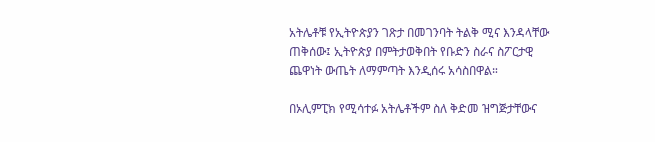አትሌቶቹ የኢትዮጵያን ገጽታ በመገንባት ትልቅ ሚና እንዳላቸው ጠቅሰው፤ ኢትዮጵያ በምትታወቅበት የቡድን ስራና ስፖርታዊ ጨዋነት ውጤት ለማምጣት እንዲሰሩ አሳስበዋል።

በኦሊምፒክ የሚሳተፉ አትሌቶችም ስለ ቅድመ ዝግጅታቸውና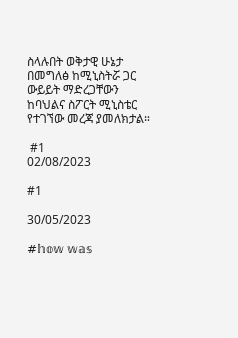ስላሉበት ወቅታዊ ሁኔታ በመግለፅ ከሚኒስትሯ ጋር ውይይት ማድረጋቸውን ከባህልና ስፖርት ሚኒስቴር የተገኘው መረጃ ያመለክታል።

 #1
02/08/2023

#1

30/05/2023

#𝕙𝕠𝕨 𝕨𝕒𝕤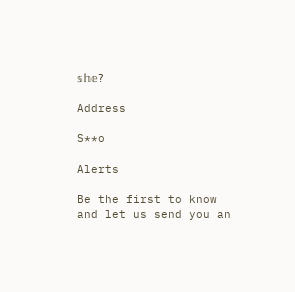𝕤𝕙𝕖?

Address

S**o

Alerts

Be the first to know and let us send you an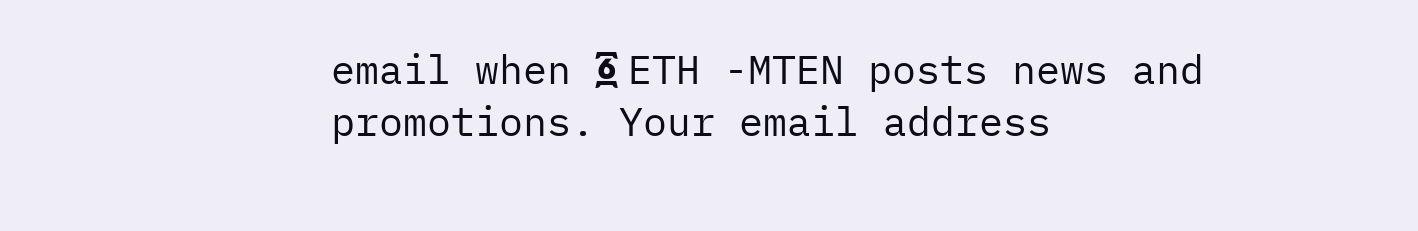email when ፩ ETH -MTEN posts news and promotions. Your email address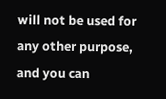will not be used for any other purpose, and you can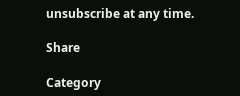unsubscribe at any time.

Share

Category